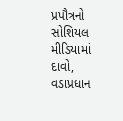પ્રપૌત્રનો સોશિયલ મીડિયામાં દાવો, વડાપ્રધાન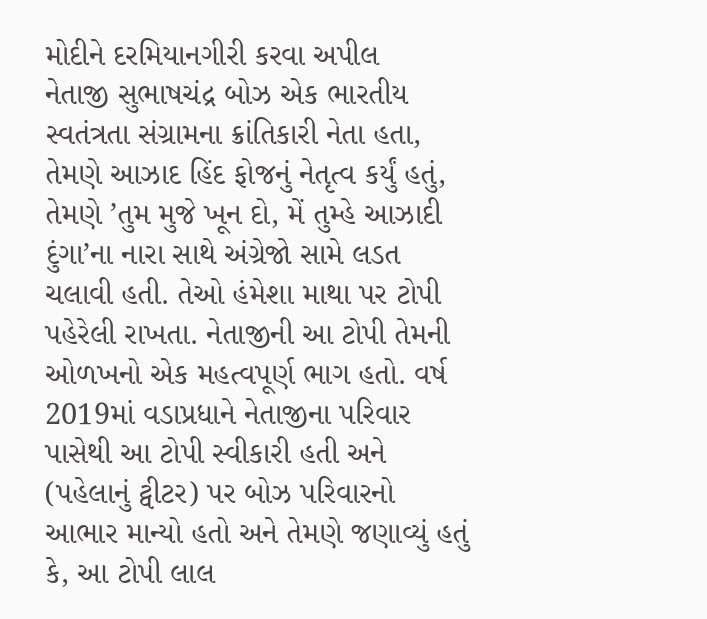મોદીને દરમિયાનગીરી કરવા અપીલ
નેતાજી સુભાષચંદ્ર બોઝ એક ભારતીય સ્વતંત્રતા સંગ્રામના ક્રાંતિકારી નેતા હતા, તેમણે આઝાદ હિંદ ફોજનું નેતૃત્વ કર્યું હતું, તેમણે ’તુમ મુજે ખૂન દો, મેં તુમ્હે આઝાદી દુંગા’ના નારા સાથે અંગ્રેજો સામે લડત ચલાવી હતી. તેઓ હંમેશા માથા પર ટોપી પહેરેલી રાખતા. નેતાજીની આ ટોપી તેમની ઓળખનો એક મહત્વપૂર્ણ ભાગ હતો. વર્ષ 2019માં વડાપ્રધાને નેતાજીના પરિવાર પાસેથી આ ટોપી સ્વીકારી હતી અને (પહેલાનું ટ્વીટર) પર બોઝ પરિવારનો આભાર માન્યો હતો અને તેમણે જણાવ્યું હતું કે, આ ટોપી લાલ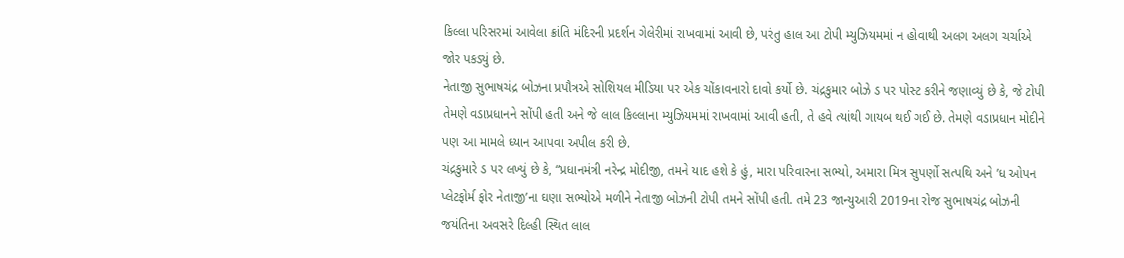કિલ્લા પરિસરમાં આવેલા ક્રાંતિ મંદિરની પ્રદર્શન ગેલેરીમાં રાખવામાં આવી છે, પરંતુ હાલ આ ટોપી મ્યુઝિયમમાં ન હોવાથી અલગ અલગ ચર્ચાએ જોર પકડ્યું છે.
નેતાજી સુભાષચંદ્ર બોઝના પ્રપૌત્રએ સોશિયલ મીડિયા પર એક ચોંકાવનારો દાવો કર્યો છે. ચંદ્રકુમાર બોઝે ડ પર પોસ્ટ કરીને જણાવ્યું છે કે, જે ટોપી તેમણે વડાપ્રધાનને સોંપી હતી અને જે લાલ કિલ્લાના મ્યુઝિયમમાં રાખવામાં આવી હતી, તે હવે ત્યાંથી ગાયબ થઈ ગઈ છે. તેમણે વડાપ્રધાન મોદીને પણ આ મામલે ધ્યાન આપવા અપીલ કરી છે.
ચંદ્રકુમારે ડ પર લખ્યું છે કે, “પ્રધાનમંત્રી નરેન્દ્ર મોદીજી, તમને યાદ હશે કે હું, મારા પરિવારના સભ્યો, અમારા મિત્ર સુપર્ણો સત્પથિ અને ’ધ ઓપન પ્લેટફોર્મ ફોર નેતાજી’ના ઘણા સભ્યોએ મળીને નેતાજી બોઝની ટોપી તમને સોંપી હતી. તમે 23 જાન્યુઆરી 2019ના રોજ સુભાષચંદ્ર બોઝની જયંતિના અવસરે દિલ્હી સ્થિત લાલ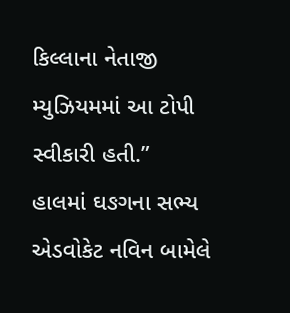કિલ્લાના નેતાજી મ્યુઝિયમમાં આ ટોપી સ્વીકારી હતી.”
હાલમાં ઘઙગના સભ્ય એડવોકેટ નવિન બામેલે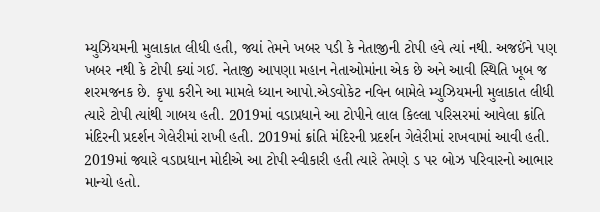મ્યુઝિયમની મુલાકાત લીધી હતી, જ્યાં તેમને ખબર પડી કે નેતાજીની ટોપી હવે ત્યાં નથી. અજઈંને પણ ખબર નથી કે ટોપી ક્યાં ગઈ. નેતાજી આપણા મહાન નેતાઓમાંના એક છે અને આવી સ્થિતિ ખૂબ જ શરમજનક છે. કૃપા કરીને આ મામલે ધ્યાન આપો.એડવોકેટ નવિન બામેલે મ્યુઝિયમની મુલાકાત લીધી ત્યારે ટોપી ત્યાંથી ગાબય હતી. 2019માં વડાપ્રધાને આ ટોપીને લાલ કિલ્લા પરિસરમાં આવેલા ક્રાંતિ મંદિરની પ્રદર્શન ગેલેરીમાં રાખી હતી. 2019માં ક્રાંતિ મંદિરની પ્રદર્શન ગેલેરીમાં રાખવામાં આવી હતી. 2019માં જ્યારે વડાપ્રધાન મોદીએ આ ટોપી સ્વીકારી હતી ત્યારે તેમણે ડ પર બોઝ પરિવારનો આભાર માન્યો હતો.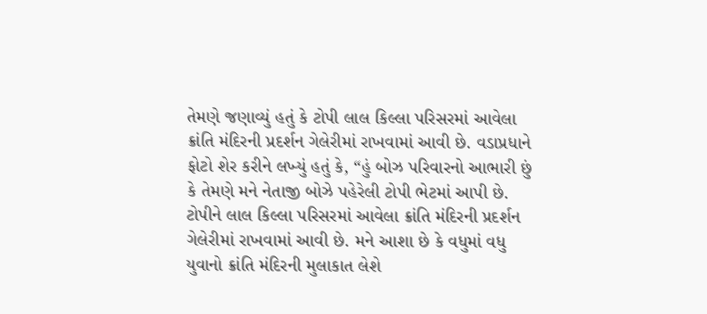તેમણે જણાવ્યું હતું કે ટોપી લાલ કિલ્લા પરિસરમાં આવેલા ક્રાંતિ મંદિરની પ્રદર્શન ગેલેરીમાં રાખવામાં આવી છે. વડાપ્રધાને ફોટો શેર કરીને લખ્યું હતું કે, “હું બોઝ પરિવારનો આભારી છું કે તેમણે મને નેતાજી બોઝે પહેરેલી ટોપી ભેટમાં આપી છે. ટોપીને લાલ કિલ્લા પરિસરમાં આવેલા ક્રાંતિ મંદિરની પ્રદર્શન ગેલેરીમાં રાખવામાં આવી છે. મને આશા છે કે વધુમાં વધુ યુવાનો ક્રાંતિ મંદિરની મુલાકાત લેશે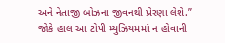અને નેતાજી બોઝના જીવનથી પ્રેરણા લેશે.” જોકે હાલ આ ટોપી મ્યુઝિયમમાં ન હોવાની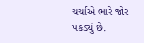ચર્ચાએ ભારે જોર પકડ્યું છે.